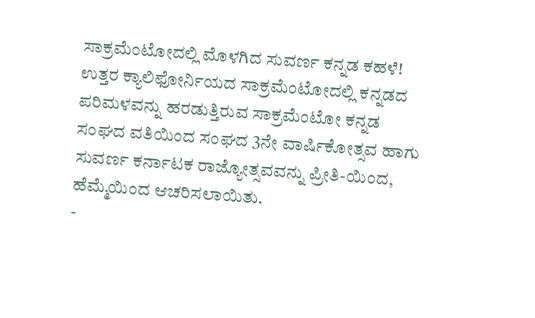ಸಾಕ್ರಮೆಂಟೋದಲ್ಲಿ ಮೊಳಗಿದ ಸುವರ್ಣ ಕನ್ನಡ ಕಹಳೆ!
ಉತ್ತರ ಕ್ಯಾಲಿಫೋರ್ನಿಯದ ಸಾಕ್ರಮೆಂಟೋದಲ್ಲಿ ಕನ್ನಡದ ಪರಿಮಳವನ್ನು ಹರಡುತ್ತಿರುವ ಸಾಕ್ರಮೆಂಟೋ ಕನ್ನಡ ಸಂಘದ ವತಿಯಿಂದ ಸಂಘದ 3ನೇ ವಾರ್ಷಿಕೋತ್ಸವ ಹಾಗು ಸುವರ್ಣ ಕರ್ನಾಟಕ ರಾಜ್ಯೋತ್ಸವವನ್ನು ಪ್ರೀತಿ-ಯಿಂದ, ಹೆಮ್ಮೆಯಿಂದ ಆಚರಿಸಲಾಯಿತು.
-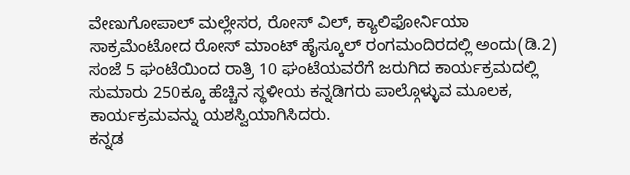ವೇಣುಗೋಪಾಲ್ ಮಲ್ಲೇಸರ, ರೋಸ್ ವಿಲ್, ಕ್ಯಾಲಿಫೋರ್ನಿಯಾ
ಸಾಕ್ರಮೆಂಟೋದ ರೋಸ್ ಮಾಂಟ್ ಹೈಸ್ಕೂಲ್ ರಂಗಮಂದಿರದಲ್ಲಿ ಅಂದು(ಡಿ.2) ಸಂಜೆ 5 ಘಂಟೆಯಿಂದ ರಾತ್ರಿ 10 ಘಂಟೆಯವರೆಗೆ ಜರುಗಿದ ಕಾರ್ಯಕ್ರಮದಲ್ಲಿ ಸುಮಾರು 250ಕ್ಕೂ ಹೆಚ್ಚಿನ ಸ್ಥಳೀಯ ಕನ್ನಡಿಗರು ಪಾಲ್ಗೊಳ್ಳುವ ಮೂಲಕ, ಕಾರ್ಯಕ್ರಮವನ್ನು ಯಶಸ್ವಿಯಾಗಿಸಿದರು.
ಕನ್ನಡ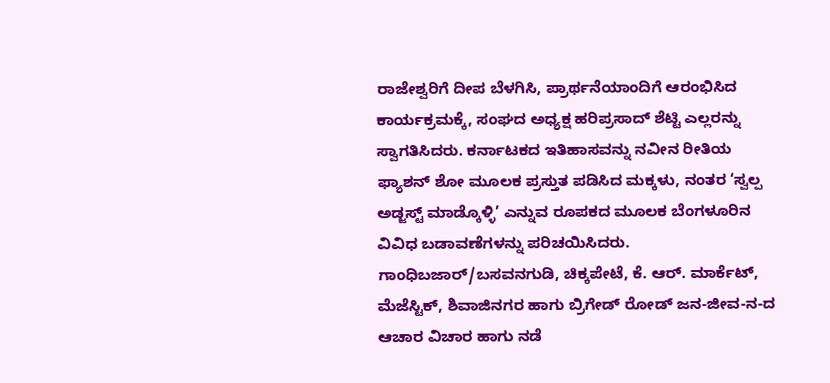ರಾಜೇಶ್ವರಿಗೆ ದೀಪ ಬೆಳಗಿಸಿ, ಪ್ರಾರ್ಥನೆಯಾಂದಿಗೆ ಆರಂಭಿಸಿದ ಕಾರ್ಯಕ್ರಮಕ್ಕೆ, ಸಂಘದ ಅಧ್ಯಕ್ಷ ಹರಿಪ್ರಸಾದ್ ಶೆಟ್ಟಿ ಎಲ್ಲರನ್ನು ಸ್ವಾಗತಿಸಿದರು. ಕರ್ನಾಟಕದ ಇತಿಹಾಸವನ್ನು ನವೀನ ರೀತಿಯ ಫ್ಯಾಶನ್ ಶೋ ಮೂಲಕ ಪ್ರಸ್ತುತ ಪಡಿಸಿದ ಮಕ್ಕಳು, ನಂತರ ‘ಸ್ವಲ್ಪ ಅಡ್ಜಸ್ಟ್ ಮಾಡ್ಕೊಳ್ಳಿ’ ಎನ್ನುವ ರೂಪಕದ ಮೂಲಕ ಬೆಂಗಳೂರಿನ ವಿವಿಧ ಬಡಾವಣೆಗಳನ್ನು ಪರಿಚಯಿಸಿದರು.
ಗಾಂಧಿಬಜಾರ್/ಬಸವನಗುಡಿ, ಚಿಕ್ಕಪೇಟೆ, ಕೆ. ಆರ್. ಮಾರ್ಕೆಟ್, ಮೆಜೆಸ್ಟಿಕ್, ಶಿವಾಜಿನಗರ ಹಾಗು ಬ್ರಿಗೇಡ್ ರೋಡ್ ಜನ-ಜೀವ-ನ-ದ ಆಚಾರ ವಿಚಾರ ಹಾಗು ನಡೆ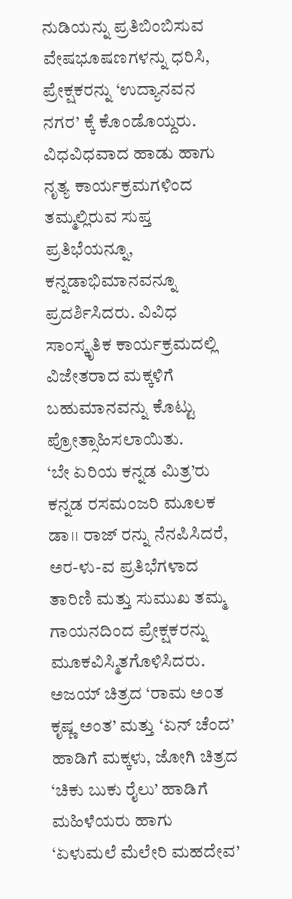ನುಡಿಯನ್ನು ಪ್ರತಿಬಿಂಬಿಸುವ ವೇಷಭೂಷಣಗಳನ್ನು ಧರಿಸಿ, ಪ್ರೇಕ್ಷಕರನ್ನು ‘ಉದ್ಯಾನವನ ನಗರ’ ಕ್ಕೆ ಕೊಂಡೊಯ್ದರು. ವಿಧವಿಧವಾದ ಹಾಡು ಹಾಗು ನೃತ್ಯ ಕಾರ್ಯಕ್ರಮಗಳಿಂದ ತಮ್ಮಲ್ಲಿರುವ ಸುಪ್ತ ಪ್ರತಿಭೆಯನ್ನೂ, ಕನ್ನಡಾಭಿಮಾನವನ್ನೂ ಪ್ರದರ್ಶಿಸಿದರು. ವಿವಿಧ ಸಾಂಸ್ಕೃತಿಕ ಕಾರ್ಯಕ್ರಮದಲ್ಲಿ ವಿಜೇತರಾದ ಮಕ್ಕಳಿಗೆ ಬಹುಮಾನವನ್ನು ಕೊಟ್ಟು ಪ್ರೋತ್ಸಾಹಿಸಲಾಯಿತು.
‘ಬೇ ಏರಿಯ ಕನ್ನಡ ಮಿತ್ರ’ರು ಕನ್ನಡ ರಸಮಂಜರಿ ಮೂಲಕ ಡಾ।। ರಾಜ್ ರನ್ನು ನೆನಪಿಸಿದರೆ, ಅರ-ಳು-ವ ಪ್ರತಿಭೆಗಳಾದ ತಾರಿಣಿ ಮತ್ತು ಸುಮುಖ ತಮ್ಮ ಗಾಯನದಿಂದ ಪ್ರೇಕ್ಷಕರನ್ನು ಮೂಕವಿಸ್ಮಿತಗೊಳಿಸಿದರು. ಅಜಯ್ ಚಿತ್ರದ ‘ರಾಮ ಅಂತ ಕೃಷ್ಣ ಅಂತ’ ಮತ್ತು ‘ಏನ್ ಚೆಂದ’ ಹಾಡಿಗೆ ಮಕ್ಕಳು, ಜೋಗಿ ಚಿತ್ರದ ‘ಚಿಕು ಬುಕು ರೈಲು’ ಹಾಡಿಗೆ ಮಹಿಳೆಯರು ಹಾಗು ‘ಏಳುಮಲೆ ಮೆಲೇರಿ ಮಹದೇವ’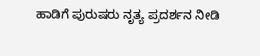ಹಾಡಿಗೆ ಪುರುಷರು ನೃತ್ಯ ಪ್ರದರ್ಶನ ನೀಡಿ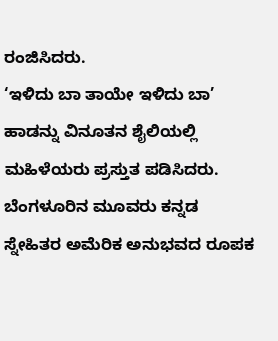ರಂಜಿಸಿದರು.
‘ಇಳಿದು ಬಾ ತಾಯೇ ಇಳಿದು ಬಾ’ ಹಾಡನ್ನು ವಿನೂತನ ಶೈಲಿಯಲ್ಲಿ ಮಹಿಳೆಯರು ಪ್ರಸ್ತುತ ಪಡಿಸಿದರು.
ಬೆಂಗಳೂರಿನ ಮೂವರು ಕನ್ನಡ ಸ್ನೇಹಿತರ ಅಮೆರಿಕ ಅನುಭವದ ರೂಪಕ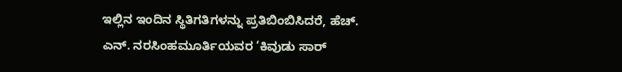ಇಲ್ಲಿನ ಇಂದಿನ ಸ್ಥಿತಿಗತಿಗಳನ್ನು ಪ್ರತಿಬಿಂಬಿಸಿದರೆ, ಹೆಚ್. ಎನ್. ನರಸಿಂಹಮೂರ್ತಿಯವರ ‘ಕಿವುಡು ಸಾರ್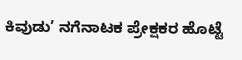ಕಿವುಡು’ ನಗೆನಾಟಕ ಪ್ರೇಕ್ಷಕರ ಹೊಟ್ಟೆ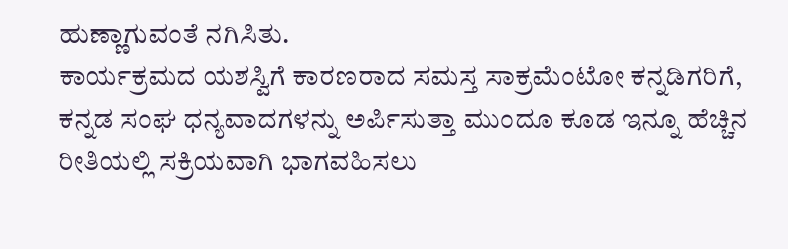ಹುಣ್ಣಾಗುವಂತೆ ನಗಿಸಿತು.
ಕಾರ್ಯಕ್ರಮದ ಯಶಸ್ವಿಗೆ ಕಾರಣರಾದ ಸಮಸ್ತ ಸಾಕ್ರಮೆಂಟೋ ಕನ್ನಡಿಗರಿಗೆ, ಕನ್ನಡ ಸಂಘ ಧನ್ಯವಾದಗಳನ್ನು ಅರ್ಪಿಸುತ್ತಾ ಮುಂದೂ ಕೂಡ ಇನ್ನೂ ಹೆಚ್ಚಿನ ರೀತಿಯಲ್ಲಿ ಸಕ್ರಿಯವಾಗಿ ಭಾಗವಹಿಸಲು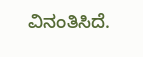ವಿನಂತಿಸಿದೆ.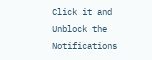Click it and Unblock the Notifications